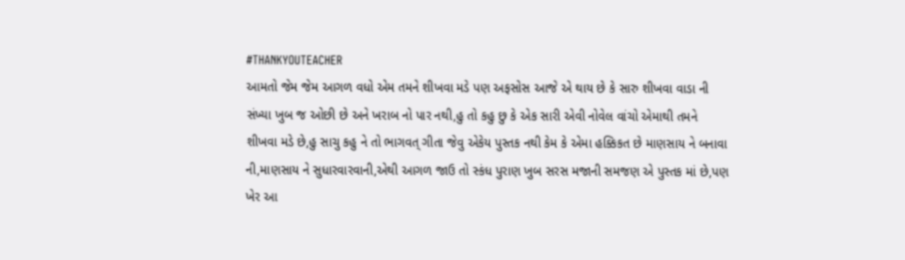#THANKYOUTEACHER
આમતો જેમ જેમ આગળ વધો એમ તમને શીખવા મડે પણ અફસોસ આજે એ થાય છે કે સારુ શીખવા વાડા ની સંખ્યા ખુબ જ ઓછી છે અને ખરાબ નો પાર નથી,હુ તો કહુ છુ કે એક સારી એવી નોવેલ વાંચો એમાથી તમને શીખવા મડે છે,હુ સાચુ કહુ ને તો ભાગવત્ ગીતા જેવુ એકેય પુસ્તક નથી કેમ કે એમા હક્કિકત છે માણસાય ને બનાવા ની,માણસાય ને સુધારવારવાની,એથી આગળ જાઉ તો સ્કંધ પુરાણ ખુબ સરસ મજાની સમજણ એ પુસ્તક માં છે,પણ ખેર આ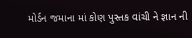મોર્ડન જમાના માં કોણ પુસ્તક વાંચી ને જ્ઞાન ની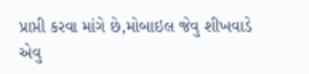પ્રાપ્તી કરવા માંગે છે,મોબાઇલ જેવુ શીખવાડે એવુ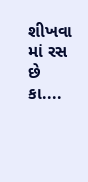શીખવા માં રસ છે કા....